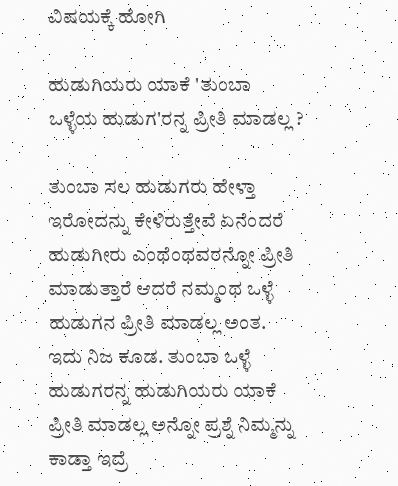ವಿಷಯಕ್ಕೆ ಹೋಗಿ

ಹುಡುಗಿಯರು ಯಾಕೆ 'ತುಂಬಾ ಒಳ್ಳೆಯ ಹುಡುಗ'ರನ್ನ ಪ್ರೀತಿ ಮಾಡಲ್ಲ ?

ತುಂಬಾ ಸಲ ಹುಡುಗರು ಹೇಳ್ತಾ ಇರೋದನ್ನು ಕೇಳಿರುತ್ತೇವೆ ಏನೆಂದರೆ ಹುಡುಗೀರು ಎಂಥೆಂಥವರನ್ನೋ ಪ್ರೀತಿ ಮಾಡುತ್ತಾರೆ ಆದರೆ ನಮ್ಮಂಥ ಒಳ್ಳೆ ಹುಡುಗನ ಪ್ರೀತಿ ಮಾಡಲ್ಲ ಅಂತ. ಇದು ನಿಜ ಕೂಡ. ತುಂಬಾ ಒಳ್ಳೆ ಹುಡುಗರನ್ನ ಹುಡುಗಿಯರು ಯಾಕೆ ಪ್ರೀತಿ ಮಾಡಲ್ಲ ಅನ್ನೋ ಪ್ರಶ್ನೆ ನಿಮ್ಮನ್ನು ಕಾಡ್ತಾ ಇದ್ರೆ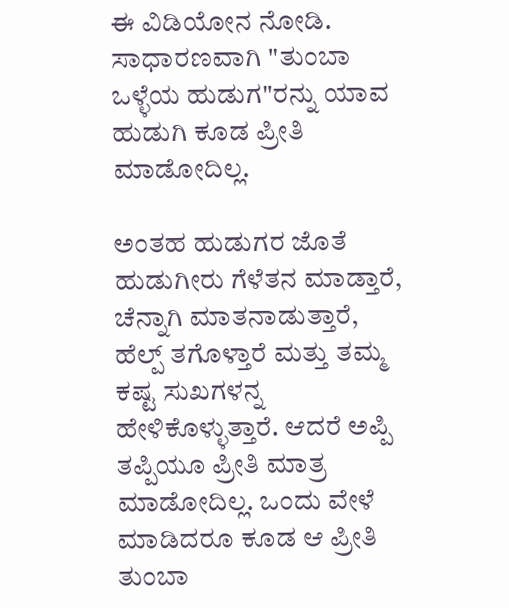ಈ ವಿಡಿಯೋನ ನೋಡಿ. ಸಾಧಾರಣವಾಗಿ "ತುಂಬಾ ಒಳ್ಳೆಯ ಹುಡುಗ"ರನ್ನು ಯಾವ ಹುಡುಗಿ ಕೂಡ ಪ್ರೀತಿ ಮಾಡೋದಿಲ್ಲ.

ಅಂತಹ ಹುಡುಗರ ಜೊತೆ ಹುಡುಗೀರು ಗೆಳೆತನ ಮಾಡ್ತಾರೆ, ಚೆನ್ನಾಗಿ ಮಾತನಾಡುತ್ತಾರೆ, ಹೆಲ್ಪ್ ತಗೊಳ್ತಾರೆ ಮತ್ತು ತಮ್ಮ ಕಷ್ಟ ಸುಖಗಳನ್ನ ಹೇಳಿಕೊಳ್ಳುತ್ತಾರೆ. ಆದರೆ ಅಪ್ಪಿ ತಪ್ಪಿಯೂ ಪ್ರೀತಿ ಮಾತ್ರ ಮಾಡೋದಿಲ್ಲ. ಒಂದು ವೇಳೆ ಮಾಡಿದರೂ ಕೂಡ ಆ ಪ್ರೀತಿ ತುಂಬಾ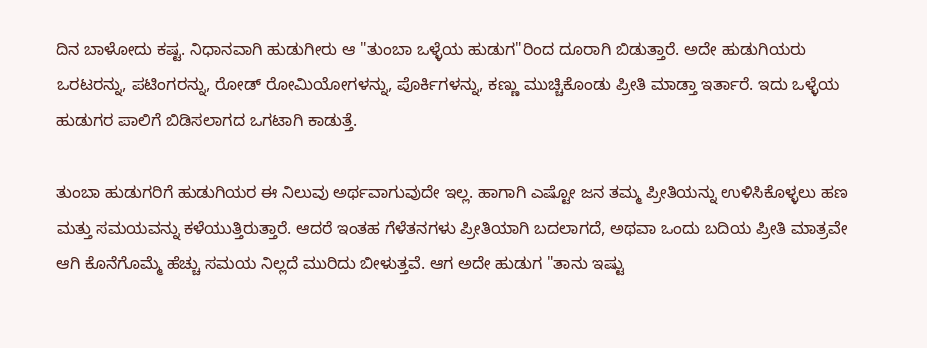ದಿನ ಬಾಳೋದು ಕಷ್ಟ. ನಿಧಾನವಾಗಿ ಹುಡುಗೀರು ಆ "ತುಂಬಾ ಒಳ್ಳೆಯ ಹುಡುಗ"ರಿಂದ ದೂರಾಗಿ ಬಿಡುತ್ತಾರೆ. ಅದೇ ಹುಡುಗಿಯರು ಒರಟರನ್ನು, ಪಟಿಂಗರನ್ನು, ರೋಡ್ ರೋಮಿಯೋಗಳನ್ನು, ಪೊರ್ಕಿಗಳನ್ನು, ಕಣ್ಣು ಮುಚ್ಚಿಕೊಂಡು ಪ್ರೀತಿ ಮಾಡ್ತಾ ಇರ್ತಾರೆ. ಇದು ಒಳ್ಳೆಯ ಹುಡುಗರ ಪಾಲಿಗೆ ಬಿಡಿಸಲಾಗದ ಒಗಟಾಗಿ ಕಾಡುತ್ತೆ.

ತುಂಬಾ ಹುಡುಗರಿಗೆ ಹುಡುಗಿಯರ ಈ ನಿಲುವು ಅರ್ಥವಾಗುವುದೇ ಇಲ್ಲ. ಹಾಗಾಗಿ ಎಷ್ಟೋ ಜನ ತಮ್ಮ ಪ್ರೀತಿಯನ್ನು ಉಳಿಸಿಕೊಳ್ಳಲು ಹಣ ಮತ್ತು ಸಮಯವನ್ನು ಕಳೆಯುತ್ತಿರುತ್ತಾರೆ. ಆದರೆ ಇಂತಹ ಗೆಳೆತನಗಳು ಪ್ರೀತಿಯಾಗಿ ಬದಲಾಗದೆ, ಅಥವಾ ಒಂದು ಬದಿಯ ಪ್ರೀತಿ ಮಾತ್ರವೇ ಆಗಿ ಕೊನೆಗೊಮ್ಮೆ ಹೆಚ್ಚು ಸಮಯ ನಿಲ್ಲದೆ ಮುರಿದು ಬೀಳುತ್ತವೆ. ಆಗ ಅದೇ ಹುಡುಗ "ತಾನು ಇಷ್ಟು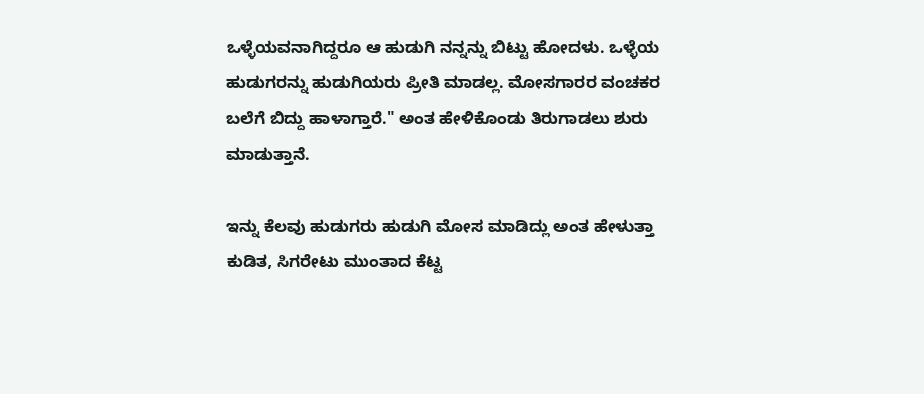ಒಳ್ಳೆಯವನಾಗಿದ್ದರೂ ಆ ಹುಡುಗಿ ನನ್ನನ್ನು ಬಿಟ್ಟು ಹೋದಳು. ಒಳ್ಳೆಯ ಹುಡುಗರನ್ನು ಹುಡುಗಿಯರು ಪ್ರೀತಿ ಮಾಡಲ್ಲ. ಮೋಸಗಾರರ ವಂಚಕರ ಬಲೆಗೆ ಬಿದ್ದು ಹಾಳಾಗ್ತಾರೆ." ಅಂತ ಹೇಳಿಕೊಂಡು ತಿರುಗಾಡಲು ಶುರು ಮಾಡುತ್ತಾನೆ.

ಇನ್ನು ಕೆಲವು ಹುಡುಗರು ಹುಡುಗಿ ಮೋಸ ಮಾಡಿದ್ಲು ಅಂತ ಹೇಳುತ್ತಾ ಕುಡಿತ, ಸಿಗರೇಟು ಮುಂತಾದ ಕೆಟ್ಟ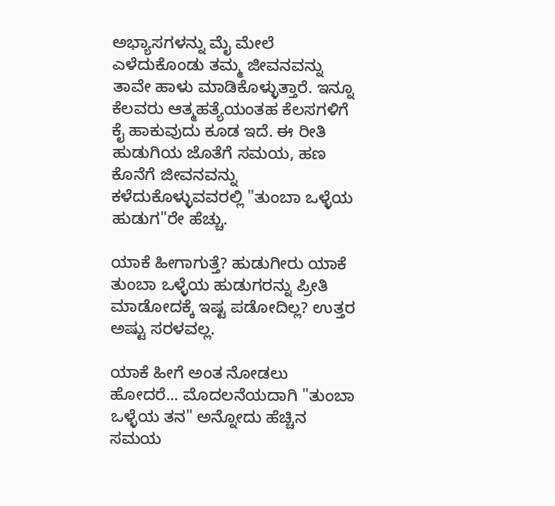ಅಭ್ಯಾಸಗಳನ್ನು ಮೈ ಮೇಲೆ ಎಳೆದುಕೊಂಡು ತಮ್ಮ ಜೀವನವನ್ನು ತಾವೇ ಹಾಳು ಮಾಡಿಕೊಳ್ಳುತ್ತಾರೆ. ಇನ್ನೂ ಕೆಲವರು ಆತ್ಮಹತ್ಯೆಯಂತಹ ಕೆಲಸಗಳಿಗೆ ಕೈ ಹಾಕುವುದು ಕೂಡ ಇದೆ. ಈ ರೀತಿ ಹುಡುಗಿಯ ಜೊತೆಗೆ ಸಮಯ, ಹಣ ಕೊನೆಗೆ ಜೀವನವನ್ನು ಕಳೆದುಕೊಳ್ಳುವವರಲ್ಲಿ "ತುಂಬಾ ಒಳ್ಳೆಯ ಹುಡುಗ"ರೇ ಹೆಚ್ಚು.

ಯಾಕೆ ಹೀಗಾಗುತ್ತೆ? ಹುಡುಗೀರು ಯಾಕೆ ತುಂಬಾ ಒಳ್ಳೆಯ ಹುಡುಗರನ್ನು ಪ್ರೀತಿ ಮಾಡೋದಕ್ಕೆ ಇಷ್ಟ ಪಡೋದಿಲ್ಲ? ಉತ್ತರ ಅಷ್ಟು ಸರಳವಲ್ಲ.

ಯಾಕೆ ಹೀಗೆ ಅಂತ ನೋಡಲು ಹೋದರೆ... ಮೊದಲನೆಯದಾಗಿ "ತುಂಬಾ ಒಳ್ಳೆಯ ತನ" ಅನ್ನೋದು ಹೆಚ್ಚಿನ ಸಮಯ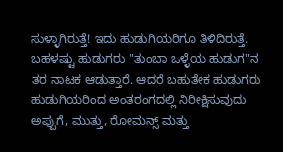ಸುಳ್ಳಾಗಿರುತ್ತೆ! ಇದು ಹುಡುಗಿಯರಿಗೂ ತಿಳಿದಿರುತ್ತೆ. ಬಹಳಷ್ಟು ಹುಡುಗರು "ತುಂಬಾ ಒಳ್ಳೆಯ ಹುಡುಗ"ನ ತರ ನಾಟಕ ಆಡುತ್ತಾರೆ. ಆದರೆ ಬಹುತೇಕ ಹುಡುಗರು ಹುಡುಗಿಯರಿಂದ ಅಂತರಂಗದಲ್ಲಿ ನಿರೀಕ್ಷಿಸುವುದು ಅಪ್ಪುಗೆ, ಮುತ್ತು, ರೋಮನ್ಸ್ ಮತ್ತು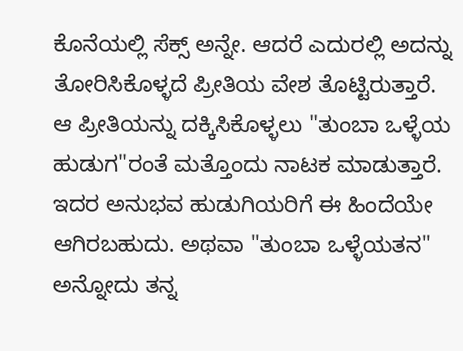ಕೊನೆಯಲ್ಲಿ ಸೆಕ್ಸ್ ಅನ್ನೇ. ಆದರೆ ಎದುರಲ್ಲಿ ಅದನ್ನು ತೋರಿಸಿಕೊಳ್ಳದೆ ಪ್ರೀತಿಯ ವೇಶ ತೊಟ್ಟಿರುತ್ತಾರೆ. ಆ ಪ್ರೀತಿಯನ್ನು ದಕ್ಕಿಸಿಕೊಳ್ಳಲು "ತುಂಬಾ ಒಳ್ಳೆಯ ಹುಡುಗ"ರಂತೆ ಮತ್ತೊಂದು ನಾಟಕ ಮಾಡುತ್ತಾರೆ. ಇದರ ಅನುಭವ ಹುಡುಗಿಯರಿಗೆ ಈ ಹಿಂದೆಯೇ ಆಗಿರಬಹುದು. ಅಥವಾ "ತುಂಬಾ ಒಳ್ಳೆಯತನ" ಅನ್ನೋದು ತನ್ನ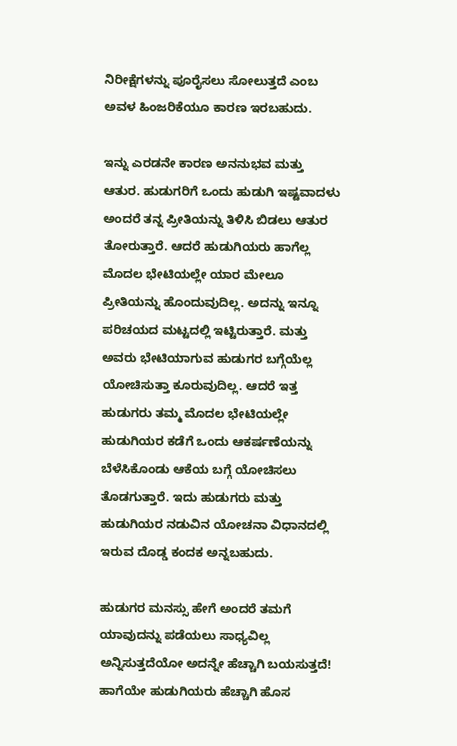ನಿರೀಕ್ಷೆಗಳನ್ನು ಪೂರೈಸಲು ಸೋಲುತ್ತದೆ ಎಂಬ ಅವಳ ಹಿಂಜರಿಕೆಯೂ ಕಾರಣ ಇರಬಹುದು.

ಇನ್ನು ಎರಡನೇ ಕಾರಣ ಅನನುಭವ ಮತ್ತು ಆತುರ. ಹುಡುಗರಿಗೆ ಒಂದು ಹುಡುಗಿ ಇಷ್ಟವಾದಳು ಅಂದರೆ ತನ್ನ ಪ್ರೀತಿಯನ್ನು ತಿಳಿಸಿ ಬಿಡಲು ಆತುರ ತೋರುತ್ತಾರೆ. ಆದರೆ ಹುಡುಗಿಯರು ಹಾಗೆಲ್ಲ ಮೊದಲ ಭೇಟಿಯಲ್ಲೇ ಯಾರ ಮೇಲೂ ಪ್ರೀತಿಯನ್ನು ಹೊಂದುವುದಿಲ್ಲ. ಅದನ್ನು ಇನ್ನೂ ಪರಿಚಯದ ಮಟ್ಟದಲ್ಲಿ ಇಟ್ಟಿರುತ್ತಾರೆ. ಮತ್ತು ಅವರು ಭೇಟಿಯಾಗುವ ಹುಡುಗರ ಬಗ್ಗೆಯೆಲ್ಲ ಯೋಚಿಸುತ್ತಾ ಕೂರುವುದಿಲ್ಲ. ಆದರೆ ಇತ್ತ ಹುಡುಗರು ತಮ್ಮ ಮೊದಲ ಭೇಟಿಯಲ್ಲೇ ಹುಡುಗಿಯರ ಕಡೆಗೆ ಒಂದು ಆಕರ್ಷಣೆಯನ್ನು ಬೆಳೆಸಿಕೊಂಡು ಆಕೆಯ ಬಗ್ಗೆ ಯೋಚಿಸಲು ತೊಡಗುತ್ತಾರೆ. ಇದು ಹುಡುಗರು ಮತ್ತು ಹುಡುಗಿಯರ ನಡುವಿನ ಯೋಚನಾ ವಿಧಾನದಲ್ಲಿ ಇರುವ ದೊಡ್ಡ ಕಂದಕ ಅನ್ನಬಹುದು.

ಹುಡುಗರ ಮನಸ್ಸು ಹೇಗೆ ಅಂದರೆ ತಮಗೆ ಯಾವುದನ್ನು ಪಡೆಯಲು ಸಾಧ್ಯವಿಲ್ಲ ಅನ್ನಿಸುತ್ತದೆಯೋ ಅದನ್ನೇ ಹೆಚ್ಚಾಗಿ ಬಯಸುತ್ತದೆ! ಹಾಗೆಯೇ ಹುಡುಗಿಯರು ಹೆಚ್ಚಾಗಿ ಹೊಸ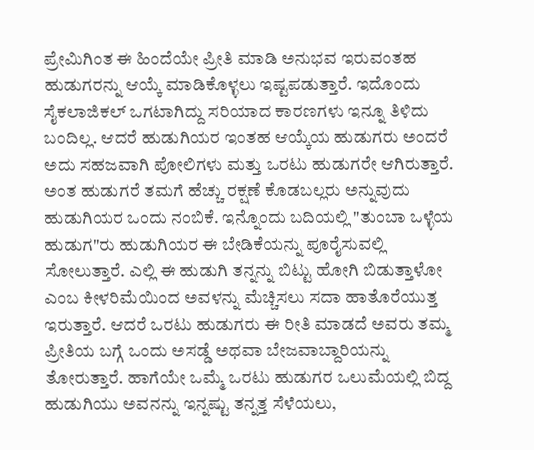ಪ್ರೇಮಿಗಿಂತ ಈ ಹಿಂದೆಯೇ ಪ್ರೀತಿ ಮಾಡಿ ಅನುಭವ ಇರುವಂತಹ ಹುಡುಗರನ್ನು ಆಯ್ಕೆ ಮಾಡಿಕೊಳ್ಳಲು ಇಷ್ಟಪಡುತ್ತಾರೆ. ಇದೊಂದು ಸೈಕಲಾಜಿಕಲ್ ಒಗಟಾಗಿದ್ದು ಸರಿಯಾದ ಕಾರಣಗಳು ಇನ್ನೂ ತಿಳಿದು ಬಂದಿಲ್ಲ. ಆದರೆ ಹುಡುಗಿಯರ ಇಂತಹ ಆಯ್ಕೆಯ ಹುಡುಗರು ಅಂದರೆ ಅದು ಸಹಜವಾಗಿ ಪೋಲಿಗಳು ಮತ್ತು ಒರಟು ಹುಡುಗರೇ ಆಗಿರುತ್ತಾರೆ. ಅಂತ ಹುಡುಗರೆ ತಮಗೆ ಹೆಚ್ಚು ರಕ್ಷಣೆ ಕೊಡಬಲ್ಲರು ಅನ್ನುವುದು ಹುಡುಗಿಯರ ಒಂದು ನಂಬಿಕೆ. ಇನ್ನೊಂದು ಬದಿಯಲ್ಲಿ "ತುಂಬಾ ಒಳ್ಳೆಯ ಹುಡುಗ"ರು ಹುಡುಗಿಯರ ಈ ಬೇಡಿಕೆಯನ್ನು ಪೂರೈಸುವಲ್ಲಿ ಸೋಲುತ್ತಾರೆ. ಎಲ್ಲಿ ಈ ಹುಡುಗಿ ತನ್ನನ್ನು ಬಿಟ್ಟು ಹೋಗಿ ಬಿಡುತ್ತಾಳೋ ಎಂಬ ಕೀಳರಿಮೆಯಿಂದ ಅವಳನ್ನು ಮೆಚ್ಚಿಸಲು ಸದಾ ಹಾತೊರೆಯುತ್ತ ಇರುತ್ತಾರೆ. ಆದರೆ ಒರಟು ಹುಡುಗರು ಈ ರೀತಿ ಮಾಡದೆ ಅವರು ತಮ್ಮ ಪ್ರೀತಿಯ ಬಗ್ಗೆ ಒಂದು ಅಸಡ್ಡೆ ಅಥವಾ ಬೇಜವಾಬ್ದಾರಿಯನ್ನು ತೋರುತ್ತಾರೆ. ಹಾಗೆಯೇ ಒಮ್ಮೆ ಒರಟು ಹುಡುಗರ ಒಲುಮೆಯಲ್ಲಿ ಬಿದ್ದ ಹುಡುಗಿಯು ಅವನನ್ನು ಇನ್ನಷ್ಟು ತನ್ನತ್ತ ಸೆಳೆಯಲು,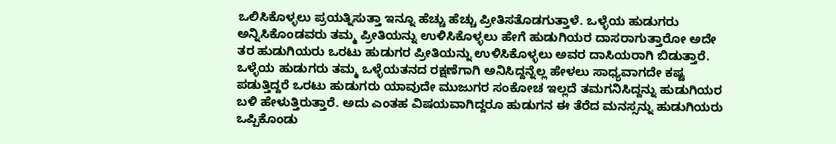ಒಲಿಸಿಕೊಳ್ಳಲು ಪ್ರಯತ್ನಿಸುತ್ತಾ ಇನ್ನೂ ಹೆಚ್ಚು ಹೆಚ್ಚು ಪ್ರೀತಿಸತೊಡಗುತ್ತಾಳೆ. ಒಳ್ಳೆಯ ಹುಡುಗರು ಅನ್ನಿಸಿಕೊಂಡವರು ತಮ್ಮ ಪ್ರೀತಿಯನ್ನು ಉಳಿಸಿಕೊಳ್ಳಲು ಹೇಗೆ ಹುಡುಗಿಯರ ದಾಸರಾಗುತ್ತಾರೋ ಅದೇ ತರ ಹುಡುಗಿಯರು ಒರಟು ಹುಡುಗರ ಪ್ರೀತಿಯನ್ನು ಉಳಿಸಿಕೊಳ್ಳಲು ಅವರ ದಾಸಿಯರಾಗಿ ಬಿಡುತ್ತಾರೆ. ಒಳ್ಳೆಯ ಹುಡುಗರು ತಮ್ಮ ಒಳ್ಳೆಯತನದ ರಕ್ಷಣೆಗಾಗಿ ಅನಿಸಿದ್ದನ್ನೆಲ್ಲ ಹೇಳಲು ಸಾಧ್ಯವಾಗದೇ ಕಷ್ಟ ಪಡುತ್ತಿದ್ದರೆ ಒರಟು ಹುಡುಗರು ಯಾವುದೇ ಮುಜುಗರ ಸಂಕೋಚ ಇಲ್ಲದೆ ತಮಗನಿಸಿದ್ದನ್ನು ಹುಡುಗಿಯರ ಬಳಿ ಹೇಳುತ್ತಿರುತ್ತಾರೆ. ಅದು ಎಂತಹ ವಿಷಯವಾಗಿದ್ದರೂ ಹುಡುಗನ ಈ ತೆರೆದ ಮನಸ್ಸನ್ನು ಹುಡುಗಿಯರು ಒಪ್ಪಿಕೊಂಡು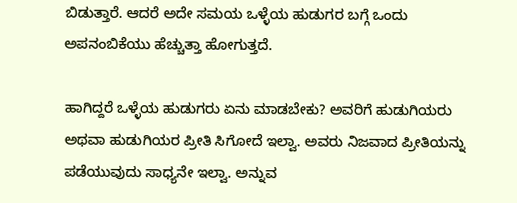ಬಿಡುತ್ತಾರೆ. ಆದರೆ ಅದೇ ಸಮಯ ಒಳ್ಳೆಯ ಹುಡುಗರ ಬಗ್ಗೆ ಒಂದು ಅಪನಂಬಿಕೆಯು ಹೆಚ್ಚುತ್ತಾ ಹೋಗುತ್ತದೆ.

ಹಾಗಿದ್ದರೆ ಒಳ್ಳೆಯ ಹುಡುಗರು ಏನು ಮಾಡಬೇಕು? ಅವರಿಗೆ ಹುಡುಗಿಯರು ಅಥವಾ ಹುಡುಗಿಯರ ಪ್ರೀತಿ ಸಿಗೋದೆ ಇಲ್ವಾ. ಅವರು ನಿಜವಾದ ಪ್ರೀತಿಯನ್ನು ಪಡೆಯುವುದು ಸಾಧ್ಯನೇ ಇಲ್ವಾ. ಅನ್ನುವ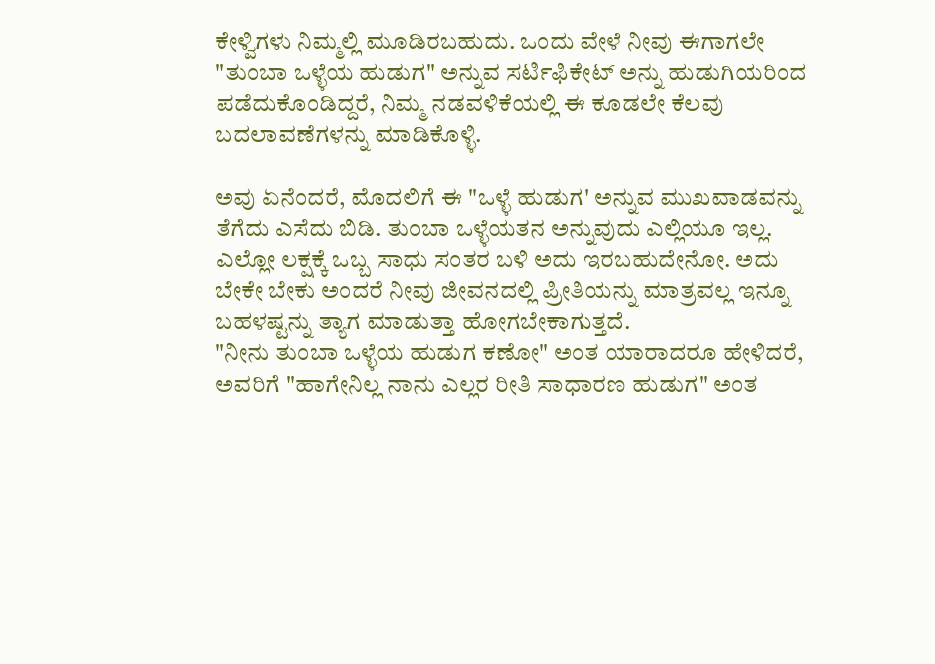ಕೇಳ್ವಿಗಳು ನಿಮ್ಮಲ್ಲಿ ಮೂಡಿರಬಹುದು. ಒಂದು ವೇಳೆ ನೀವು ಈಗಾಗಲೇ "ತುಂಬಾ ಒಳ್ಳೆಯ ಹುಡುಗ" ಅನ್ನುವ ಸರ್ಟಿಫಿಕೇಟ್ ಅನ್ನು ಹುಡುಗಿಯರಿಂದ ಪಡೆದುಕೊಂಡಿದ್ದರೆ, ನಿಮ್ಮ ನಡವಳಿಕೆಯಲ್ಲಿ ಈ ಕೂಡಲೇ ಕೆಲವು ಬದಲಾವಣೆಗಳನ್ನು ಮಾಡಿಕೊಳ್ಳಿ.

ಅವು ಏನೆಂದರೆ, ಮೊದಲಿಗೆ ಈ "ಒಳ್ಳೆ ಹುಡುಗ' ಅನ್ನುವ ಮುಖವಾಡವನ್ನು ತೆಗೆದು ಎಸೆದು ಬಿಡಿ. ತುಂಬಾ ಒಳ್ಳೆಯತನ ಅನ್ನುವುದು ಎಲ್ಲಿಯೂ ಇಲ್ಲ. ಎಲ್ಲೋ ಲಕ್ಷಕ್ಕೆ ಒಬ್ಬ ಸಾಧು ಸಂತರ ಬಳಿ ಅದು ಇರಬಹುದೇನೋ. ಅದು ಬೇಕೇ ಬೇಕು ಅಂದರೆ ನೀವು ಜೀವನದಲ್ಲಿ ಪ್ರೀತಿಯನ್ನು ಮಾತ್ರವಲ್ಲ ಇನ್ನೂ ಬಹಳಷ್ಟನ್ನು ತ್ಯಾಗ ಮಾಡುತ್ತಾ ಹೋಗಬೇಕಾಗುತ್ತದೆ.
"ನೀನು ತುಂಬಾ ಒಳ್ಳೆಯ ಹುಡುಗ ಕಣೋ" ಅಂತ ಯಾರಾದರೂ ಹೇಳಿದರೆ, ಅವರಿಗೆ "ಹಾಗೇನಿಲ್ಲ ನಾನು ಎಲ್ಲರ ರೀತಿ ಸಾಧಾರಣ ಹುಡುಗ" ಅಂತ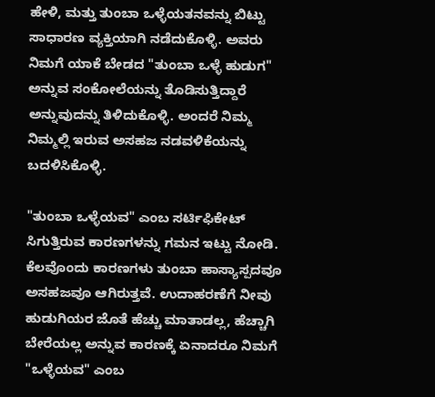ಹೇಳಿ, ಮತ್ತು ತುಂಬಾ ಒಳ್ಳೆಯತನವನ್ನು ಬಿಟ್ಟು ಸಾಧಾರಣ ವ್ಯಕ್ತಿಯಾಗಿ ನಡೆದುಕೊಳ್ಳಿ. ಅವರು ನಿಮಗೆ ಯಾಕೆ ಬೇಡದ "ತುಂಬಾ ಒಳ್ಳೆ ಹುಡುಗ" ಅನ್ನುವ ಸಂಕೋಲೆಯನ್ನು ತೊಡಿಸುತ್ತಿದ್ದಾರೆ ಅನ್ನುವುದನ್ನು ತಿಳಿದುಕೊಳ್ಳಿ. ಅಂದರೆ ನಿಮ್ಮ ನಿಮ್ಮಲ್ಲಿ ಇರುವ ಅಸಹಜ ನಡವಳಿಕೆಯನ್ನು ಬದಳಿಸಿಕೊಳ್ಳಿ.

"ತುಂಬಾ ಒಳ್ಳೆಯವ" ಎಂಬ ಸರ್ಟಿಫಿಕೇಟ್ ಸಿಗುತ್ತಿರುವ ಕಾರಣಗಳನ್ನು ಗಮನ ಇಟ್ಟು ನೋಡಿ. ಕೆಲವೊಂದು ಕಾರಣಗಳು ತುಂಬಾ ಹಾಸ್ಯಾಸ್ಪದವೂ ಅಸಹಜವೂ ಆಗಿರುತ್ತವೆ. ಉದಾಹರಣೆಗೆ ನೀವು ಹುಡುಗಿಯರ ಜೊತೆ ಹೆಚ್ಚು ಮಾತಾಡಲ್ಲ, ಹೆಚ್ಚಾಗಿ ಬೇರೆಯಲ್ಲ ಅನ್ನುವ ಕಾರಣಕ್ಕೆ ಏನಾದರೂ ನಿಮಗೆ "ಒಳ್ಳೆಯವ" ಎಂಬ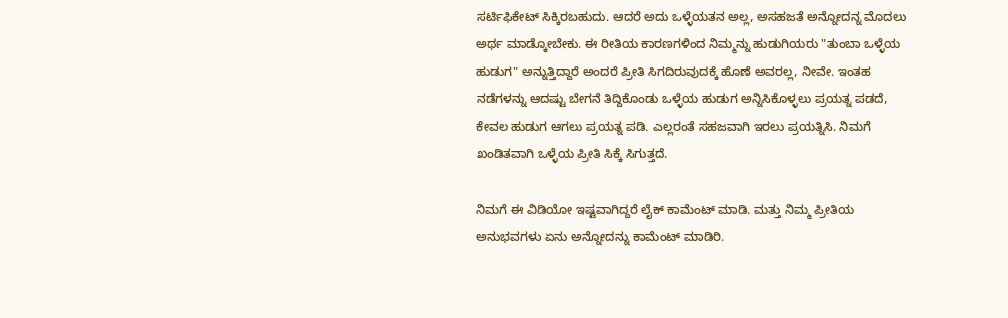ಸರ್ಟಿಫಿಕೇಟ್ ಸಿಕ್ಕಿರಬಹುದು. ಆದರೆ ಅದು ಒಳ್ಳೆಯತನ ಅಲ್ಲ, ಅಸಹಜತೆ ಅನ್ನೋದನ್ನ ಮೊದಲು ಅರ್ಥ ಮಾಡ್ಕೋಬೇಕು. ಈ ರೀತಿಯ ಕಾರಣಗಳಿಂದ ನಿಮ್ಮನ್ನು ಹುಡುಗಿಯರು "ತುಂಬಾ ಒಳ್ಳೆಯ ಹುಡುಗ" ಅನ್ನುತ್ತಿದ್ದಾರೆ ಅಂದರೆ ಪ್ರೀತಿ ಸಿಗದಿರುವುದಕ್ಕೆ ಹೊಣೆ ಅವರಲ್ಲ, ನೀವೇ. ಇಂತಹ ನಡೆಗಳನ್ನು ಆದಷ್ಟು ಬೇಗನೆ ತಿದ್ದಿಕೊಂಡು ಒಳ್ಳೆಯ ಹುಡುಗ ಅನ್ನಿಸಿಕೊಳ್ಳಲು ಪ್ರಯತ್ನ ಪಡದೆ, ಕೇವಲ ಹುಡುಗ ಆಗಲು ಪ್ರಯತ್ನ ಪಡಿ. ಎಲ್ಲರಂತೆ ಸಹಜವಾಗಿ ಇರಲು ಪ್ರಯತ್ನಿಸಿ. ನಿಮಗೆ ಖಂಡಿತವಾಗಿ ಒಳ್ಳೆಯ ಪ್ರೀತಿ ಸಿಕ್ಕೆ ಸಿಗುತ್ತದೆ.

ನಿಮಗೆ ಈ ವಿಡಿಯೋ ಇಷ್ಟವಾಗಿದ್ದರೆ ಲೈಕ್ ಕಾಮೆಂಟ್ ಮಾಡಿ. ಮತ್ತು ನಿಮ್ಮ ಪ್ರೀತಿಯ ಅನುಭವಗಳು ಏನು ಅನ್ನೋದನ್ನು ಕಾಮೆಂಟ್ ಮಾಡಿರಿ.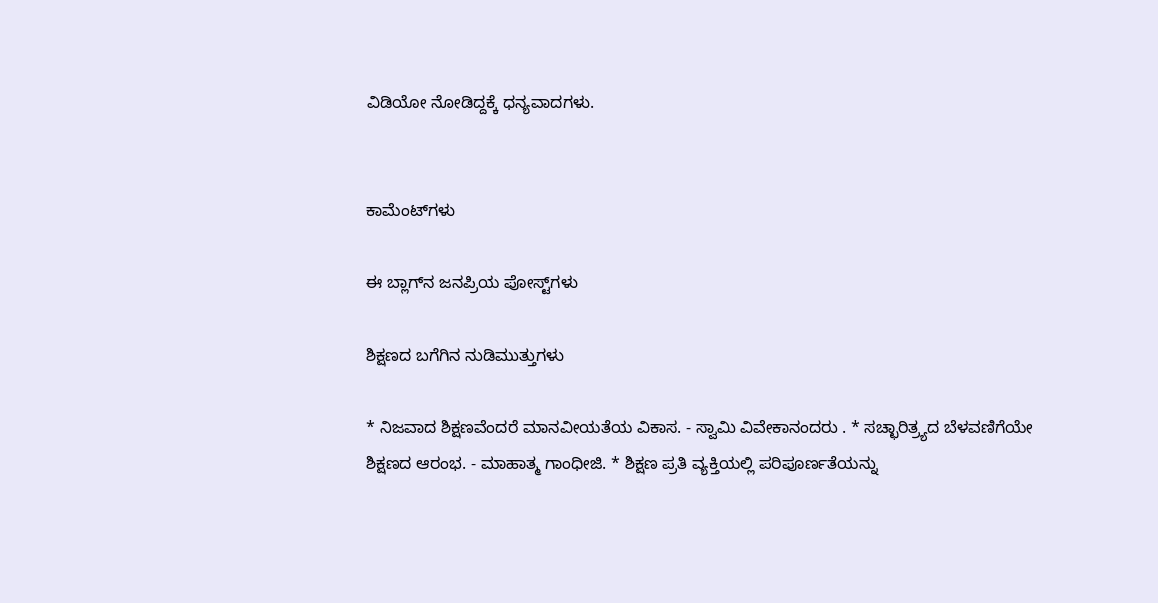ವಿಡಿಯೋ ನೋಡಿದ್ದಕ್ಕೆ ಧನ್ಯವಾದಗಳು.


ಕಾಮೆಂಟ್‌ಗಳು

ಈ ಬ್ಲಾಗ್‌ನ ಜನಪ್ರಿಯ ಪೋಸ್ಟ್‌ಗಳು

ಶಿಕ್ಷಣದ ಬಗೆಗಿನ ನುಡಿಮುತ್ತುಗಳು

* ನಿಜವಾದ ಶಿಕ್ಷಣವೆಂದರೆ ಮಾನವೀಯತೆಯ ವಿಕಾಸ. - ಸ್ವಾಮಿ ವಿವೇಕಾನಂದರು . * ಸಚ್ಛಾರಿತ್ರ್ಯದ ಬೆಳವಣಿಗೆಯೇ ಶಿಕ್ಷಣದ ಆರಂಭ. - ಮಾಹಾತ್ಮ ಗಾಂಧೀಜಿ. * ಶಿಕ್ಷಣ ಪ್ರತಿ ವ್ಯಕ್ತಿಯಲ್ಲಿ ಪರಿಪೂರ್ಣತೆಯನ್ನು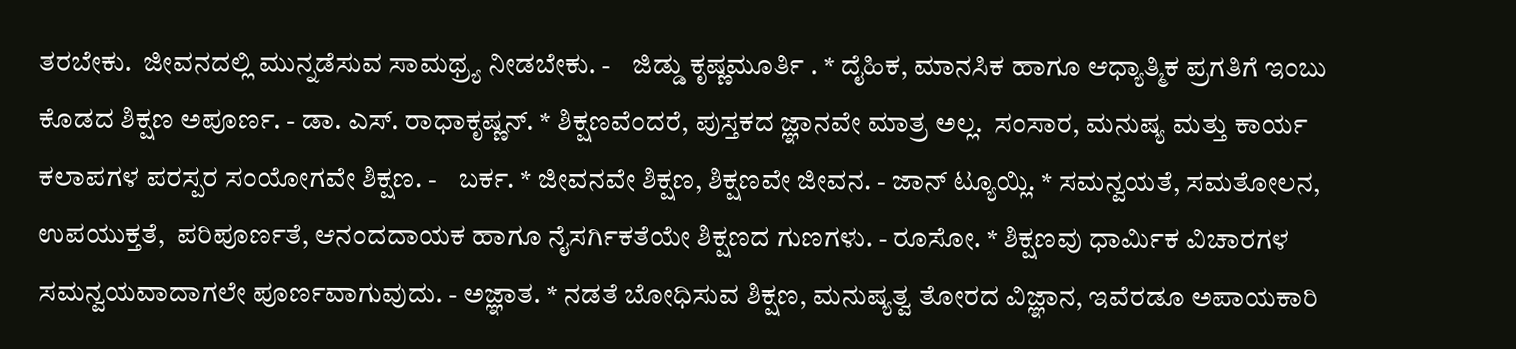ತರಬೇಕು.  ಜೀವನದಲ್ಲಿ ಮುನ್ನಡೆಸುವ ಸಾಮಥ್ರ್ಯ ನೀಡಬೇಕು. -    ಜಿಡ್ಡು ಕೃಷ್ಣಮೂರ್ತಿ . * ದೈಹಿಕ, ಮಾನಸಿಕ ಹಾಗೂ ಆಧ್ಯಾತ್ಮಿಕ ಪ್ರಗತಿಗೆ ಇಂಬು ಕೊಡದ ಶಿಕ್ಷಣ ಅಪೂರ್ಣ. - ಡಾ. ಎಸ್. ರಾಧಾಕೃಷ್ಣನ್. * ಶಿಕ್ಷಣವೆಂದರೆ, ಪುಸ್ತಕದ ಜ್ಞಾನವೇ ಮಾತ್ರ ಅಲ್ಲ.  ಸಂಸಾರ, ಮನುಷ್ಯ ಮತ್ತು ಕಾರ್ಯ ಕಲಾಪಗಳ ಪರಸ್ಪರ ಸಂಯೋಗವೇ ಶಿಕ್ಷಣ. -    ಬರ್ಕ. * ಜೀವನವೇ ಶಿಕ್ಷಣ, ಶಿಕ್ಷಣವೇ ಜೀವನ. - ಜಾನ್ ಟ್ಯೂಯ್ಲಿ. * ಸಮನ್ವಯತೆ, ಸಮತೋಲನ, ಉಪಯುಕ್ತತೆ,  ಪರಿಪೂರ್ಣತೆ, ಆನಂದದಾಯಕ ಹಾಗೂ ನೈಸರ್ಗಿಕತೆಯೇ ಶಿಕ್ಷಣದ ಗುಣಗಳು. - ರೂಸೋ. * ಶಿಕ್ಷಣವು ಧಾರ್ಮಿಕ ವಿಚಾರಗಳ ಸಮನ್ವಯವಾದಾಗಲೇ ಪೂರ್ಣವಾಗುವುದು. - ಅಜ್ಞಾತ. * ನಡತೆ ಬೋಧಿಸುವ ಶಿಕ್ಷಣ, ಮನುಷ್ಯತ್ವ ತೋರದ ವಿಜ್ಞಾನ, ಇವೆರಡೂ ಅಪಾಯಕಾರಿ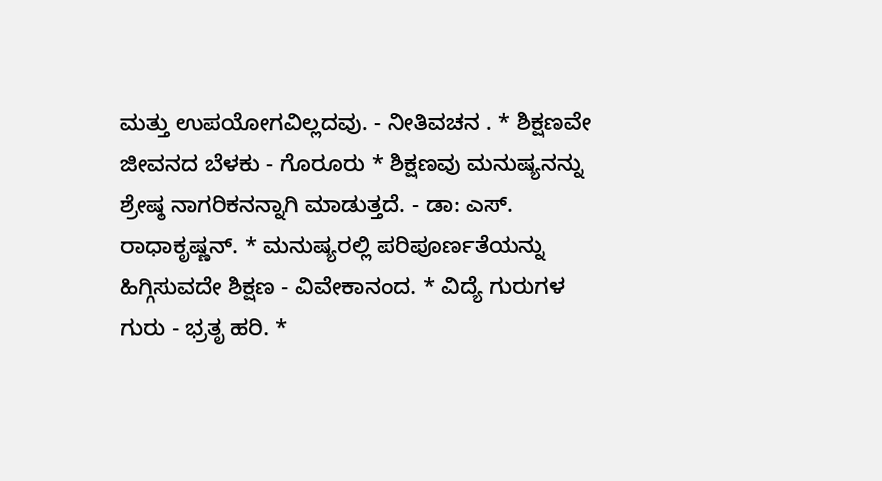ಮತ್ತು ಉಪಯೋಗವಿಲ್ಲದವು. - ನೀತಿವಚನ . * ಶಿಕ್ಷಣವೇ ಜೀವನದ ಬೆಳಕು - ಗೊರೂರು * ಶಿಕ್ಷಣವು ಮನುಷ್ಯನನ್ನು ಶ್ರೇಷ್ಠ ನಾಗರಿಕನನ್ನಾಗಿ ಮಾಡುತ್ತದೆ. - ಡಾ: ಎಸ್. ರಾಧಾಕೃಷ್ಣನ್. * ಮನುಷ್ಯರಲ್ಲಿ ಪರಿಪೂರ್ಣತೆಯನ್ನು ಹಿಗ್ಗಿಸುವದೇ ಶಿಕ್ಷಣ - ವಿವೇಕಾನಂದ. * ವಿದ್ಯೆ ಗುರುಗಳ ಗುರು - ಭ್ರತೃ ಹರಿ. *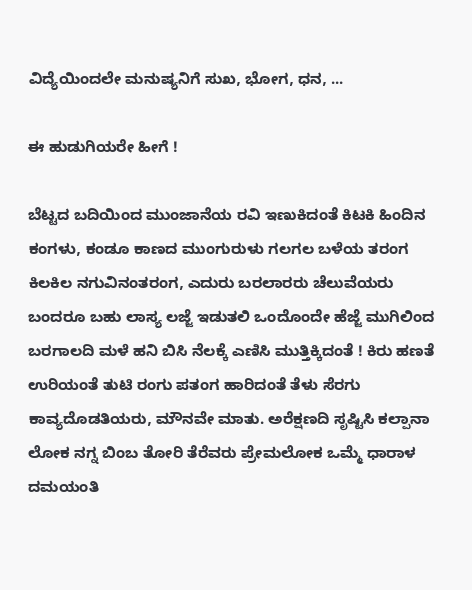ವಿದ್ಯೆಯಿಂದಲೇ ಮನುಷ್ಯನಿಗೆ ಸುಖ, ಭೋಗ, ಧನ, ...

ಈ ಹುಡುಗಿಯರೇ ಹೀಗೆ !

ಬೆಟ್ಟದ ಬದಿಯಿಂದ ಮುಂಜಾನೆಯ ರವಿ ಇಣುಕಿದಂತೆ ಕಿಟಕಿ ಹಿಂದಿನ ಕಂಗಳು, ಕಂಡೂ ಕಾಣದ ಮುಂಗುರುಳು ಗಲಗಲ ಬಳೆಯ ತರಂಗ ಕಿಲಕಿಲ ನಗುವಿನಂತರಂಗ, ಎದುರು ಬರಲಾರರು ಚೆಲುವೆಯರು ಬಂದರೂ ಬಹು ಲಾಸ್ಯ ಲಜ್ಜೆ ಇಡುತಲಿ ಒಂದೊಂದೇ ಹೆಜ್ಜೆ ಮುಗಿಲಿಂದ ಬರಗಾಲದಿ ಮಳೆ ಹನಿ ಬಿಸಿ ನೆಲಕ್ಕೆ ಎಣಿಸಿ ಮುತ್ತಿಕ್ಕಿದಂತೆ ! ಕಿರು ಹಣತೆ ಉರಿಯಂತೆ ತುಟಿ ರಂಗು ಪತಂಗ ಹಾರಿದಂತೆ ತೆಳು ಸೆರಗು ಕಾವ್ಯದೊಡತಿಯರು, ಮೌನವೇ ಮಾತು. ಅರೆಕ್ಷಣದಿ ಸೃಷ್ಟಿಸಿ ಕಲ್ಪಾನಾ ಲೋಕ ನಗ್ನ ಬಿಂಬ ತೋರಿ ತೆರೆವರು ಪ್ರೇಮಲೋಕ ಒಮ್ಮೆ ಧಾರಾಳ ದಮಯಂತಿ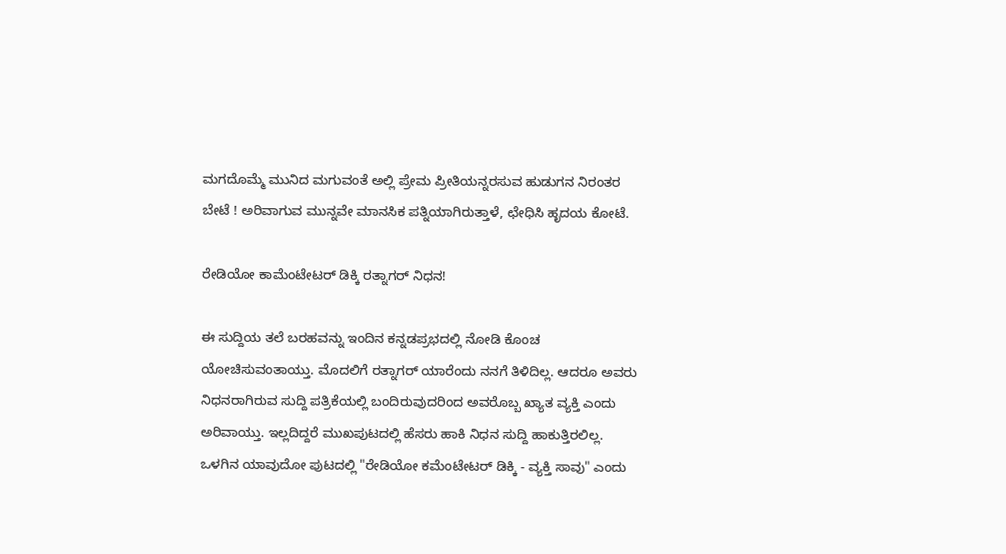ಮಗದೊಮ್ಮೆ ಮುನಿದ ಮಗುವಂತೆ ಅಲ್ಲಿ ಪ್ರೇಮ ಪ್ರೀತಿಯನ್ನರಸುವ ಹುಡುಗನ ನಿರಂತರ ಬೇಟೆ ! ಅರಿವಾಗುವ ಮುನ್ನವೇ ಮಾನಸಿಕ ಪತ್ನಿಯಾಗಿರುತ್ತಾಳೆ, ಛೇಧಿಸಿ ಹೃದಯ ಕೋಟೆ.

ರೇಡಿಯೋ ಕಾಮೆಂಟೇಟರ‍್ ಡಿಕ್ಕಿ ರತ್ನಾಗರ‍್ ನಿಧನ!

ಈ ಸುದ್ದಿಯ ತಲೆ ಬರಹವನ್ನು ಇಂದಿನ ಕನ್ನಡಪ್ರಭದಲ್ಲಿ ನೋಡಿ ಕೊಂಚ ಯೋಚಿಸುವಂತಾಯ್ತು. ಮೊದಲಿಗೆ ರತ್ನಾಗರ‍್ ಯಾರೆಂದು ನನಗೆ ತಿಳಿದಿಲ್ಲ. ಆದರೂ ಅವರು ನಿಧನರಾಗಿರುವ ಸುದ್ದಿ ಪತ್ರಿಕೆಯಲ್ಲಿ ಬಂದಿರುವುದರಿಂದ ಅವರೊಬ್ಬ ಖ್ಯಾತ ವ್ಯಕ್ತಿ ಎಂದು ಅರಿವಾಯ್ತು. ಇಲ್ಲದಿದ್ದರೆ ಮುಖಪುಟದಲ್ಲಿ ಹೆಸರು ಹಾಕಿ ನಿಧನ ಸುದ್ದಿ ಹಾಕುತ್ತಿರಲಿಲ್ಲ. ಒಳಗಿನ ಯಾವುದೋ ಪುಟದಲ್ಲಿ "ರೇಡಿಯೋ ಕಮೆಂಟೇಟರ‍್ ಡಿಕ್ಕಿ - ವ್ಯಕ್ತಿ ಸಾವು" ಎಂದು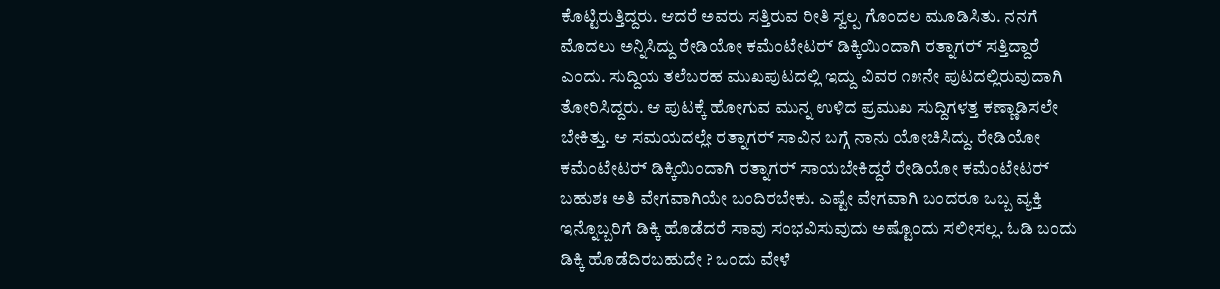ಕೊಟ್ಟಿರುತ್ತಿದ್ದರು. ಆದರೆ ಅವರು ಸತ್ತಿರುವ ರೀತಿ ಸ್ವಲ್ಪ ಗೊಂದಲ ಮೂಡಿಸಿತು. ನನಗೆ ಮೊದಲು ಅನ್ನಿಸಿದ್ದು ರೇಡಿಯೋ ಕಮೆಂಟೇಟರ‍್ ಡಿಕ್ಕಿಯಿಂದಾಗಿ ರತ್ನಾಗರ‍್ ಸತ್ತಿದ್ದಾರೆ ಎಂದು. ಸುದ್ದಿಯ ತಲೆಬರಹ ಮುಖಪುಟದಲ್ಲಿ ಇದ್ದು ವಿವರ ೧೫ನೇ ಪುಟದಲ್ಲಿರುವುದಾಗಿ ತೋರಿಸಿದ್ದರು. ಆ ಪುಟಕ್ಕೆ ಹೋಗುವ ಮುನ್ನ ಉಳಿದ ಪ್ರಮುಖ ಸುದ್ದಿಗಳತ್ತ ಕಣ್ಣಾಡಿಸಲೇ ಬೇಕಿತ್ತು. ಆ ಸಮಯದಲ್ಲೇ ರತ್ನಾಗರ‍್ ಸಾವಿನ ಬಗ್ಗೆ ನಾನು ಯೋಚಿಸಿದ್ದು. ರೇಡಿಯೋ ಕಮೆಂಟೇಟರ‍್ ಡಿಕ್ಕಿಯಿಂದಾಗಿ ರತ್ನಾಗರ‍್ ಸಾಯಬೇಕಿದ್ದರೆ ರೇಡಿಯೋ ಕಮೆಂಟೇಟರ‍್ ಬಹುಶಃ ಅತಿ ವೇಗವಾಗಿಯೇ ಬಂದಿರಬೇಕು. ಎಷ್ಟೇ ವೇಗವಾಗಿ ಬಂದರೂ ಒಬ್ಬ ವ್ಯಕ್ತಿ ಇನ್ನೊಬ್ಬರಿಗೆ ಡಿಕ್ಕಿ ಹೊಡೆದರೆ ಸಾವು ಸಂಭವಿಸುವುದು ಅಷ್ಟೊಂದು ಸಲೀಸಲ್ಲ. ಓಡಿ ಬಂದು ಡಿಕ್ಕಿ ಹೊಡೆದಿರಬಹುದೇ ? ಒಂದು ವೇಳೆ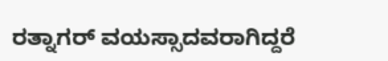ರತ್ನಾಗರ‍್ ವಯಸ್ಸಾದವರಾಗಿದ್ದರೆ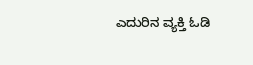ಎದುರಿನ ವ್ಯಕ್ತಿ ಓಡಿ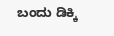ಬಂದು ಡಿಕ್ಕಿ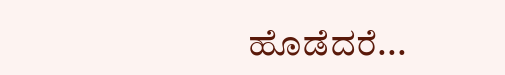ಹೊಡೆದರೆ...